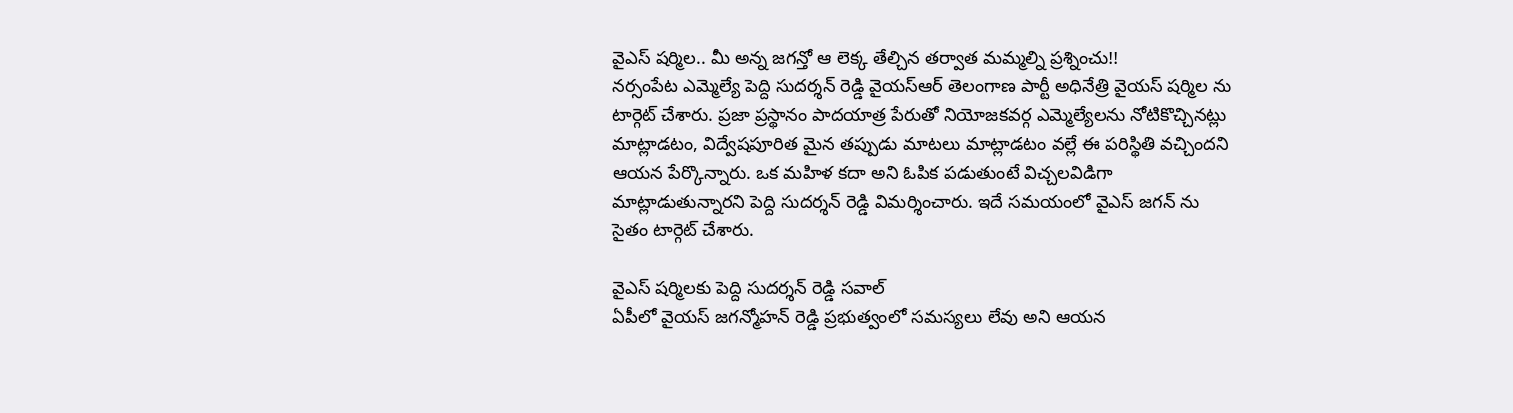వైఎస్ షర్మిల.. మీ అన్న జగన్తో ఆ లెక్క తేల్చిన తర్వాత మమ్మల్ని ప్రశ్నించు!!
నర్సంపేట ఎమ్మెల్యే పెద్ది సుదర్శన్ రెడ్డి వైయస్ఆర్ తెలంగాణ పార్టీ అధినేత్రి వైయస్ షర్మిల ను టార్గెట్ చేశారు. ప్రజా ప్రస్థానం పాదయాత్ర పేరుతో నియోజకవర్గ ఎమ్మెల్యేలను నోటికొచ్చినట్లు మాట్లాడటం, విద్వేషపూరిత మైన తప్పుడు మాటలు మాట్లాడటం వల్లే ఈ పరిస్థితి వచ్చిందని ఆయన పేర్కొన్నారు. ఒక మహిళ కదా అని ఓపిక పడుతుంటే విచ్చలవిడిగా మాట్లాడుతున్నారని పెద్ది సుదర్శన్ రెడ్డి విమర్శించారు. ఇదే సమయంలో వైఎస్ జగన్ ను సైతం టార్గెట్ చేశారు.

వైఎస్ షర్మిలకు పెద్ది సుదర్శన్ రెడ్డి సవాల్
ఏపీలో వైయస్ జగన్మోహన్ రెడ్డి ప్రభుత్వంలో సమస్యలు లేవు అని ఆయన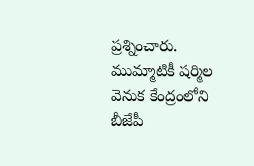ప్రశ్నించారు. ముమ్మాటికీ షర్మిల వెనుక కేంద్రంలోని బీజేపీ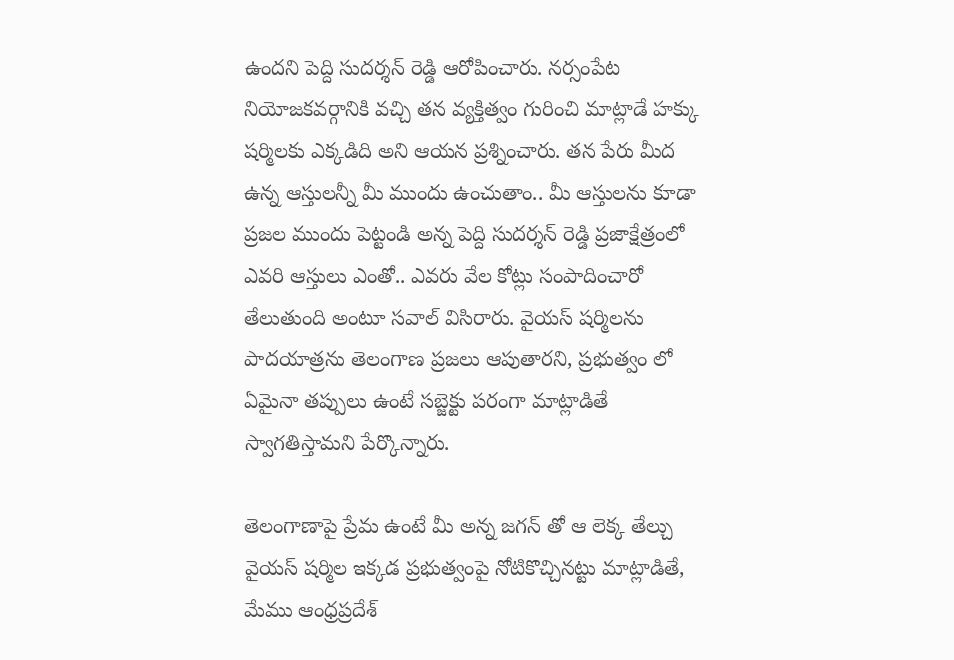ఉందని పెద్ది సుదర్శన్ రెడ్డి ఆరోపించారు. నర్సంపేట నియోజకవర్గానికి వచ్చి తన వ్యక్తిత్వం గురించి మాట్లాడే హక్కు షర్మిలకు ఎక్కడిది అని ఆయన ప్రశ్నించారు. తన పేరు మీద ఉన్న ఆస్తులన్నీ మీ ముందు ఉంచుతాం.. మీ ఆస్తులను కూడా ప్రజల ముందు పెట్టండి అన్న పెద్ది సుదర్శన్ రెడ్డి ప్రజాక్షేత్రంలో ఎవరి ఆస్తులు ఎంతో.. ఎవరు వేల కోట్లు సంపాదించారో తేలుతుంది అంటూ సవాల్ విసిరారు. వైయస్ షర్మిలను పాదయాత్రను తెలంగాణ ప్రజలు ఆపుతారని, ప్రభుత్వం లో ఏమైనా తప్పులు ఉంటే సబ్జెక్టు పరంగా మాట్లాడితే స్వాగతిస్తామని పేర్కొన్నారు.

తెలంగాణాపై ప్రేమ ఉంటే మీ అన్న జగన్ తో ఆ లెక్క తేల్చు
వైయస్ షర్మిల ఇక్కడ ప్రభుత్వంపై నోటికొచ్చినట్టు మాట్లాడితే, మేము ఆంధ్రప్రదేశ్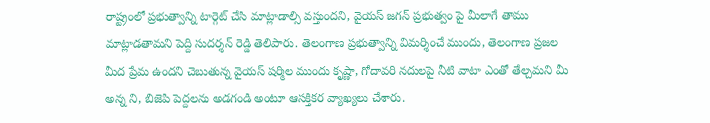రాష్ట్రంలో ప్రభుత్వాన్ని టార్గెట్ చేసి మాట్లాడాల్సి వస్తుందని, వైయస్ జగన్ ప్రభుత్వం పై మీలాగే తాము మాట్లాడతామని పెద్ది సుదర్శన్ రెడ్డి తెలిపారు. తెలంగాణ ప్రభుత్వాన్ని విమర్శించే ముందు, తెలంగాణ ప్రజల మీద ప్రేమ ఉందని చెబుతున్న వైయస్ షర్మిల ముందు కృష్ణా, గోదావరి నదులపై నీటి వాటా ఎంతో తేల్చమని మీ అన్న ని, బిజెపి పెద్దలను అడగండి అంటూ ఆసక్తికర వ్యాఖ్యలు చేశారు.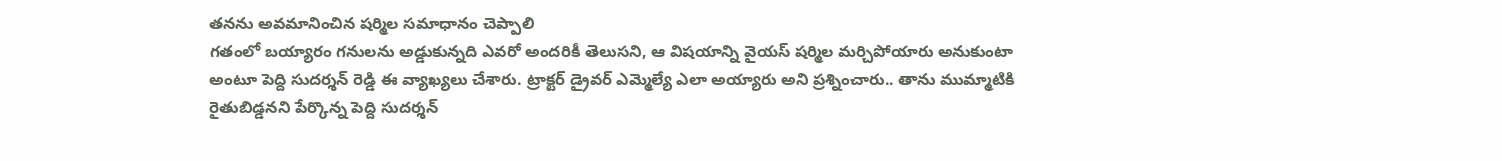తనను అవమానించిన షర్మిల సమాధానం చెప్పాలి
గతంలో బయ్యారం గనులను అడ్డుకున్నది ఎవరో అందరికీ తెలుసని, ఆ విషయాన్ని వైయస్ షర్మిల మర్చిపోయారు అనుకుంటా అంటూ పెద్ది సుదర్శన్ రెడ్డి ఈ వ్యాఖ్యలు చేశారు. ట్రాక్టర్ డ్రైవర్ ఎమ్మెల్యే ఎలా అయ్యారు అని ప్రశ్నించారు.. తాను ముమ్మాటికి రైతుబిడ్డనని పేర్కొన్న పెద్ది సుదర్శన్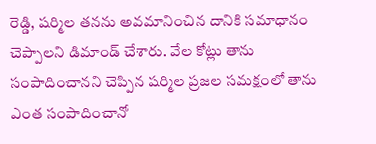రెడ్డి, షర్మిల తనను అవమానించిన దానికి సమాధానం చెప్పాలని డిమాండ్ చేశారు. వేల కోట్లు తాను సంపాదించానని చెప్పిన షర్మిల ప్రజల సమక్షంలో తాను ఎంత సంపాదించానో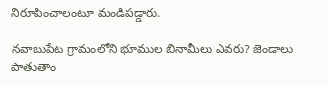నిరూపించాలంటూ మండిపడ్డారు.

నవాబుపేట గ్రామంలోని భూముల బినామీలు ఎవరు? జెండాలు పాతుతాం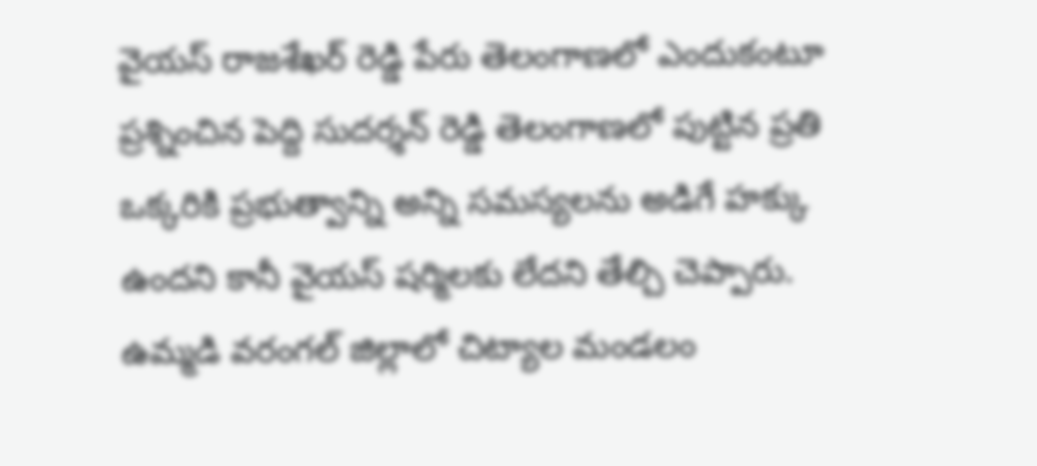వైయస్ రాజశేఖర్ రెడ్డి పేరు తెలంగాణలో ఎందుకంటూ ప్రశ్నించిన పెద్ది సుదర్శన్ రెడ్డి తెలంగాణలో పుట్టిన ప్రతి ఒక్కరికి ప్రభుత్వాన్ని అన్ని సమస్యలను అడిగే హక్కు ఉందని కానీ వైయస్ షర్మిలకు లేదని తేల్చి చెప్పారు. ఉమ్మడి వరంగల్ జిల్లాలో చిట్యాల మండలం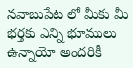నవాబుపేట లో మీకు మీ భర్తకు ఎన్ని భూములు ఉన్నాయో అందరికీ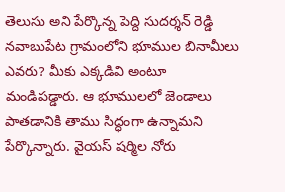తెలుసు అని పేర్కొన్న పెద్ది సుదర్శన్ రెడ్డి నవాబుపేట గ్రామంలోని భూముల బినామీలు ఎవరు? మీకు ఎక్కడివి అంటూ మండిపడ్డారు. ఆ భూములలో జెండాలు పాతడానికి తాము సిద్ధంగా ఉన్నామని పేర్కొన్నారు. వైయస్ షర్మిల నోరు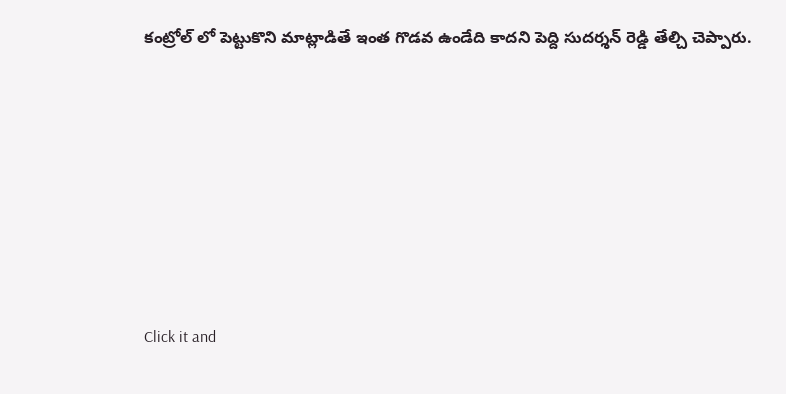కంట్రోల్ లో పెట్టుకొని మాట్లాడితే ఇంత గొడవ ఉండేది కాదని పెద్ది సుదర్శన్ రెడ్డి తేల్చి చెప్పారు.












Click it and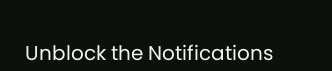Unblock the Notifications